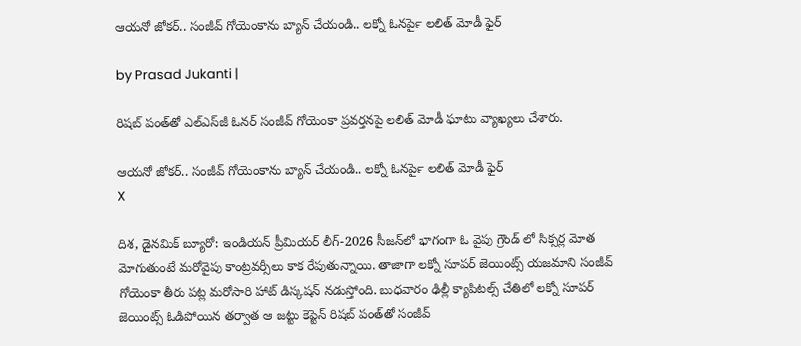ఆయనో జోకర్.. సంజీవ్ గోయెంకాను బ్యాన్ చేయండి.. లక్నో ఓనర్‍పై లలిత్ మోడీ ఫైర్

by Prasad Jukanti |

రిషబ్ పంత్‌తో ఎల్ఎస్‍జీ ఓనర్ సంజీవ్ గోయెంకా ప్రవర్తనపై లలిత్ మోడీ ఘాటు వ్యాఖ్యలు చేశారు.

ఆయనో జోకర్.. సంజీవ్ గోయెంకాను బ్యాన్ చేయండి.. లక్నో ఓనర్‍పై లలిత్ మోడీ ఫైర్
X

దిశ, డైనమిక్ బ్యూరో: ఇండియన్ ప్రీమియర్ లీగ్-2026 సీజన్‍లో భాగంగా ఓ వైపు గ్రౌండ్ లో సిక్సర్ల మోత మోగుతుంటే మరోవైపు కాంట్రవర్సీలు కాక రేపుతున్నాయి. తాజాగా లక్నో సూపర్‌ జెయింట్స్‌ యజమాని సంజీవ్‌ గోయెంకా తీరు పట్ల మరోసారి హాట్ డిస్కషన్ నడుస్తోంది. బుధవారం ఢిల్లీ క్యాపిటల్స్ చేతిలో లక్నో సూపర్ జెయింట్స్ ఓడిపోయిన తర్వాత ఆ జట్టు కెప్టెన్ రిషబ్ పంత్‌తో సంజీవ్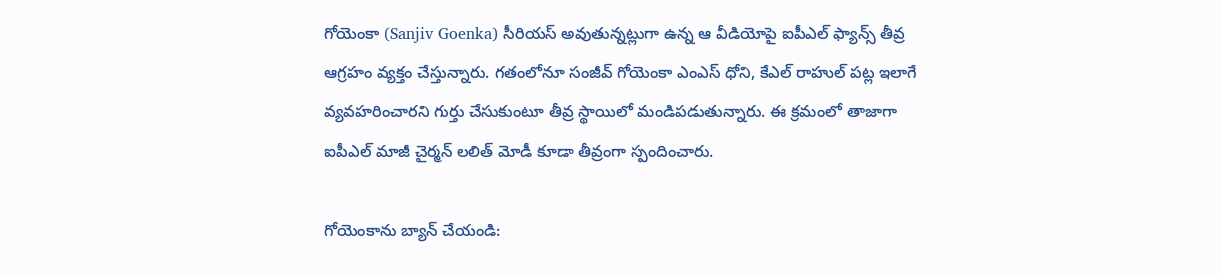గోయెంకా (Sanjiv Goenka) సీరియస్ అవుతున్నట్లుగా ఉన్న ఆ వీడియోపై ఐపీఎల్ ఫ్యాన్స్ తీవ్ర ఆగ్రహం వ్యక్తం చేస్తున్నారు. గతంలోనూ సంజీవ్ గోయెంకా ఎంఎస్ ధోని, కేఎల్ రాహుల్ పట్ల ఇలాగే వ్యవహరించారని గుర్తు చేసుకుంటూ తీవ్ర స్థాయిలో మండిపడుతున్నారు. ఈ క్రమంలో తాజాగా ఐపీఎల్ మాజీ చైర్మన్ లలిత్ మోడీ కూడా తీవ్రంగా స్పందించారు.

గోయెంకాను బ్యాన్ చేయండి: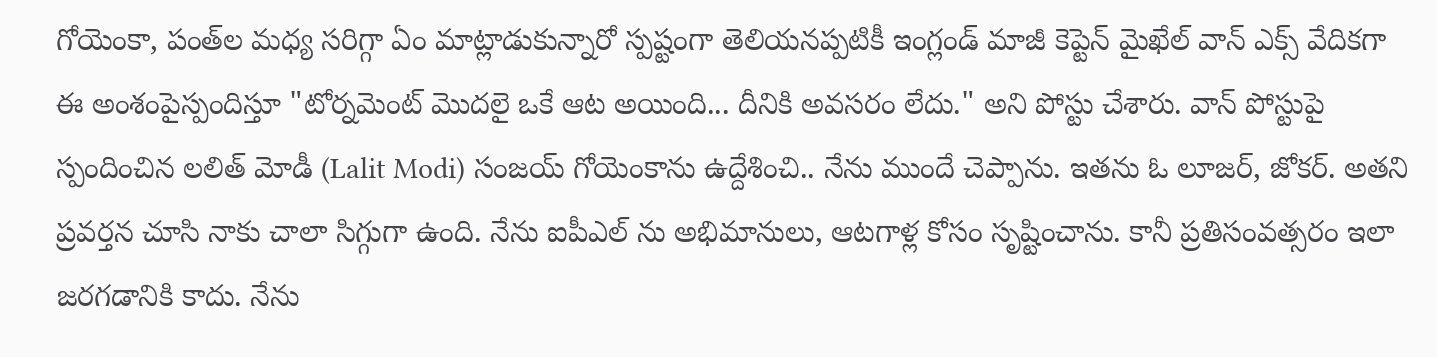గోయెంకా, పంత్‌ల మధ్య సరిగ్గా ఏం మాట్లాడుకున్నారో స్పష్టంగా తెలియనప్పటికీ ఇంగ్లండ్ మాజీ కెప్టెన్ మైఖేల్ వాన్ ఎక్స్ వేదికగా ఈ అంశంపైస్పందిస్తూ "టోర్నమెంట్ మొదలై ఒకే ఆట అయింది... దీనికి అవసరం లేదు." అని పోస్టు చేశారు. వాన్ పోస్టుపై స్పందించిన లలిత్ మోడీ (Lalit Modi) సంజయ్ గోయెంకాను ఉద్దేశించి.. నేను ముందే చెప్పాను. ఇతను ఓ లూజర్, జోకర్. అతని ప్రవర్తన చూసి నాకు చాలా సిగ్గుగా ఉంది. నేను ఐపీఎల్ ను అభిమానులు, ఆటగాళ్ల కోసం సృష్టించాను. కానీ ప్రతిసంవత్సరం ఇలా జరగడానికి కాదు. నేను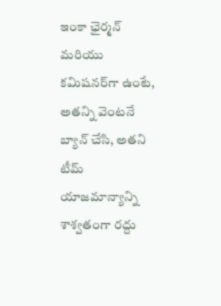ఇంకా ఛైర్మన్ మరియు కమిషనర్‌గా ఉంటే, అతన్ని వెంటనే బ్యాన్ చేసి, అతని టీమ్ యాజమాన్యాన్ని శాశ్వతంగా రద్దు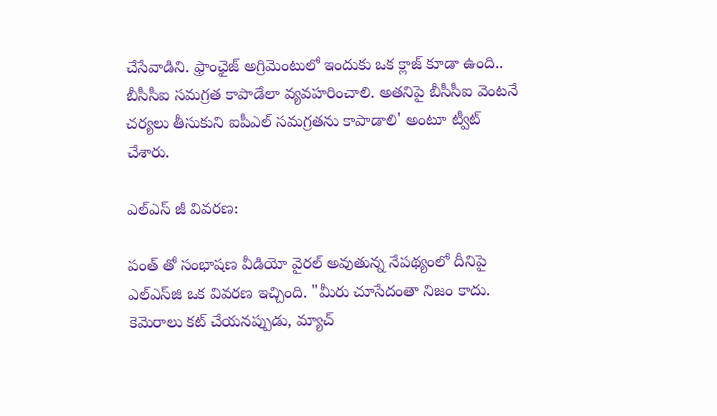చేసేవాడిని. ఫ్రాంఛైజ్ అగ్రిమెంటులో ఇందుకు ఒక క్లాజ్ కూడా ఉంది.. బీసీసీఐ సమగ్రత కాపాడేలా వ్యవహరించాలి. అతనిపై బీసీసీఐ వెంటనే చర్యలు తీసుకుని ఐపీఎల్ సమగ్రతను కాపాడాలి' అంటూ ట్వీట్ చేశారు.

ఎల్ఎస్ జీ వివరణ:

పంత్ తో సంభాషణ వీడియో వైరల్ అవుతున్న నేపథ్యంలో దీనిపై ఎల్‌ఎస్‌జి ఒక వివరణ ఇచ్చింది. "మీరు చూసేదంతా నిజం కాదు. కెమెరాలు కట్ చేయనప్పుడు, మ్యాచ్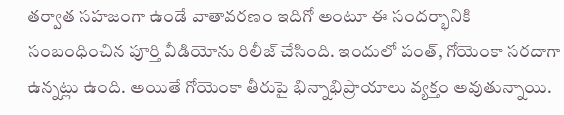తర్వాత సహజంగా ఉండే వాతావరణం ఇదిగో అంటూ ఈ సందర్భానికి సంబంధించిన పూర్తి వీడియోను రిలీజ్ చేసింది. ఇందులో పంత్, గోయెంకా సరదాగా ఉన్నట్లు ఉంది. అయితే గోయెంకా తీరుపై భిన్నాభిప్రాయాలు వ్యక్తం అవుతున్నాయి.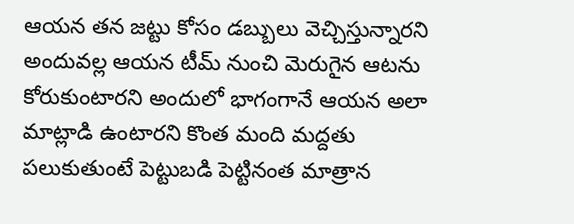ఆయన తన జట్టు కోసం డబ్బులు వెచ్చిస్తున్నారని అందువల్ల ఆయన టీమ్ నుంచి మెరుగైన ఆటను కోరుకుంటారని అందులో భాగంగానే ఆయన అలా మాట్లాడి ఉంటారని కొంత మంది మద్దతు పలుకుతుంటే పెట్టుబడి పెట్టినంత మాత్రాన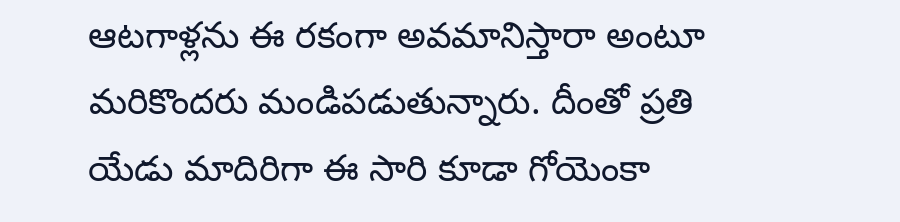ఆటగాళ్లను ఈ రకంగా అవమానిస్తారా అంటూ మరికొందరు మండిపడుతున్నారు. దీంతో ప్రతి యేడు మాదిరిగా ఈ సారి కూడా గోయెంకా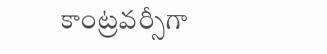కాంట్రవర్సీగా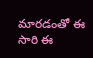మారడంతో ఈ సారి ఈ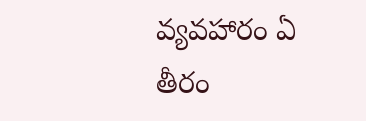వ్యవహారం ఏ తీరం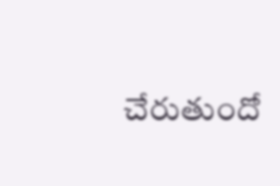చేరుతుందో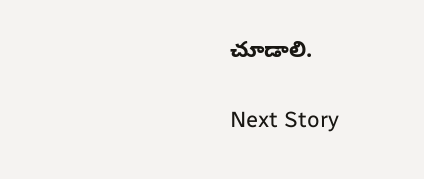చూడాలి.

Next Story